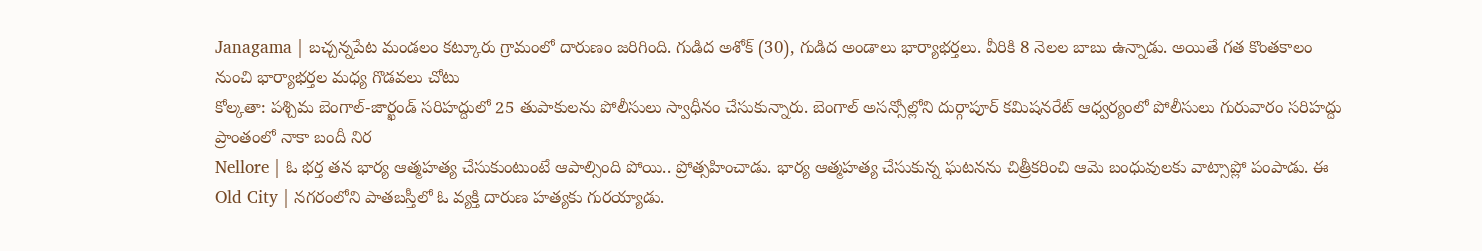Janagama | బచ్చన్నపేట మండలం కట్కూరు గ్రామంలో దారుణం జరిగింది. గుడిద అశోక్ (30), గుడిద అండాలు భార్యాభర్తలు. వీరికి 8 నెలల బాబు ఉన్నాడు. అయితే గత కొంతకాలం నుంచి భార్యాభర్తల మధ్య గొడవలు చోటు
కోల్కతా: పశ్చిమ బెంగాల్-జార్ఖండ్ సరిహద్దులో 25 తుపాకులను పోలీసులు స్వాధీనం చేసుకున్నారు. బెంగాల్ అసన్సోల్లోని దుర్గాపూర్ కమిషనరేట్ ఆధ్వర్యంలో పోలీసులు గురువారం సరిహద్దు ప్రాంతంలో నాకా బందీ నిర
Nellore | ఓ భర్త తన భార్య ఆత్మహత్య చేసుకుంటుంటే ఆపాల్సింది పోయి.. ప్రోత్సహించాడు. భార్య ఆత్మహత్య చేసుకున్న ఘటనను చిత్రీకరించి ఆమె బంధువులకు వాట్సాప్లో పంపాడు. ఈ
Old City | నగరంలోని పాతబస్తీలో ఓ వ్యక్తి దారుణ హత్యకు గురయ్యాడు.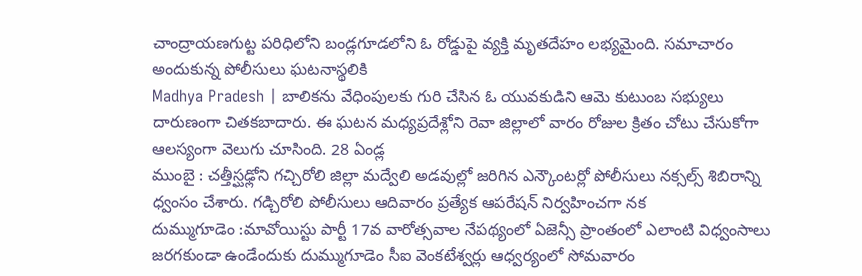చాంద్రాయణగుట్ట పరిధిలోని బండ్లగూడలోని ఓ రోడ్డుపై వ్యక్తి మృతదేహం లభ్యమైంది. సమాచారం అందుకున్న పోలీసులు ఘటనాస్థలికి
Madhya Pradesh | బాలికను వేధింపులకు గురి చేసిన ఓ యువకుడిని ఆమె కుటుంబ సభ్యులు దారుణంగా చితకబాదారు. ఈ ఘటన మధ్యప్రదేశ్లోని రెవా జిల్లాలో వారం రోజుల క్రితం చోటు చేసుకోగా ఆలస్యంగా వెలుగు చూసింది. 28 ఏండ్ల
ముంబై : చత్తీస్ఘఢ్లోని గచ్చిరోలి జిల్లా మద్వేలి అడవుల్లో జరిగిన ఎన్కౌంటర్లో పోలీసులు నక్సల్స్ శిబిరాన్ని ధ్వంసం చేశారు. గడ్చిరోలి పోలీసులు ఆదివారం ప్రత్యేక ఆపరేషన్ నిర్వహించగా నక
దుమ్ముగూడెం :మావోయిస్టు పార్టీ 17వ వారోత్సవాల నేపథ్యంలో ఏజెన్సీ ప్రాంతంలో ఎలాంటి విధ్వంసాలు జరగకుండా ఉండేందుకు దుమ్ముగూడెం సీఐ వెంకటేశ్వర్లు ఆధ్వర్యంలో సోమవారం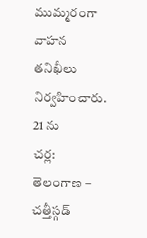ముమ్మరంగా వాహన తనిఖీలు నిర్వహించారు. 21 ను
చర్ల: తెలంగాణ – చత్తీస్గడ్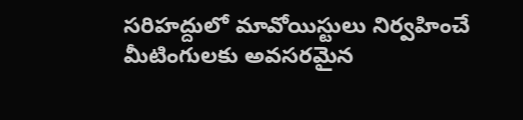సరిహద్దులో మావోయిస్టులు నిర్వహించే మీటింగులకు అవసరమైన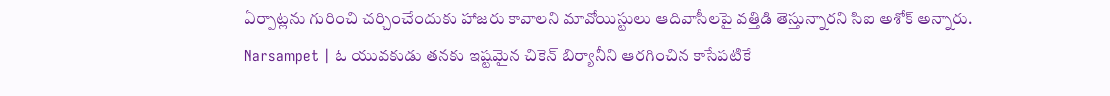ఏర్పాట్లను గురించి చర్చించేందుకు హాజరు కావాలని మావోయిస్టులు ఆదివాసీలపై వత్తిడి తెస్తున్నారని సిఐ అశోక్ అన్నారు.
Narsampet | ఓ యువకుడు తనకు ఇష్టమైన చికెన్ బిర్యానీని ఆరగించిన కాసేపటికే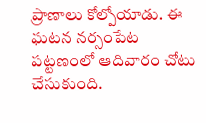ప్రాణాలు కోల్పోయాడు. ఈ ఘటన నర్సంపేట పట్టణంలో ఆదివారం చోటు చేసుకుంది.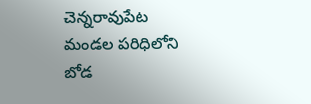చెన్నరావుపేట మండల పరిధిలోని బోడ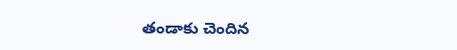తండాకు చెందిన